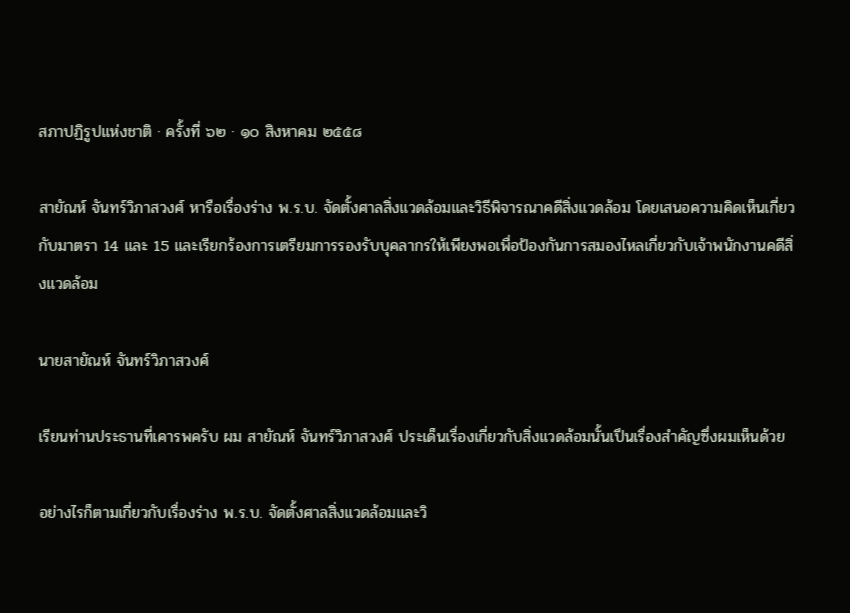สภาปฏิรูปแห่งชาติ · ครั้งที่ ๖๒ · ๑๐ สิงหาคม ๒๕๕๘

สายัณห์ จันทร์วิภาสวงศ์ หารือเรื่องร่าง พ.ร.บ. จัดตั้งศาลสิ่งแวดล้อมและวิธีพิจารณาคดีสิ่งแวดล้อม โดยเสนอความคิดเห็นเกี่ยวกับมาตรา 14 และ 15 และเรียกร้องการเตรียมการรองรับบุคลากรให้เพียงพอเพื่อป้องกันการสมองไหลเกี่ยวกับเจ้าพนักงานคดีสิ่งแวดล้อม

นายสายัณห์ จันทร์วิภาสวงศ์

เรียนท่านประธานที่เคารพครับ ผม สายัณห์ จันทร์วิภาสวงศ์ ประเด็นเรื่องเกี่ยวกับสิ่งแวดล้อมนั้นเปึนเรื่องสําคัญซึ่งผมเห็นด้วย

อย่างไรก็ตามเกี่ยวกับเรื่องร่าง พ.ร.บ. จัดตั้งศาลสิ่งแวดล้อมและวิ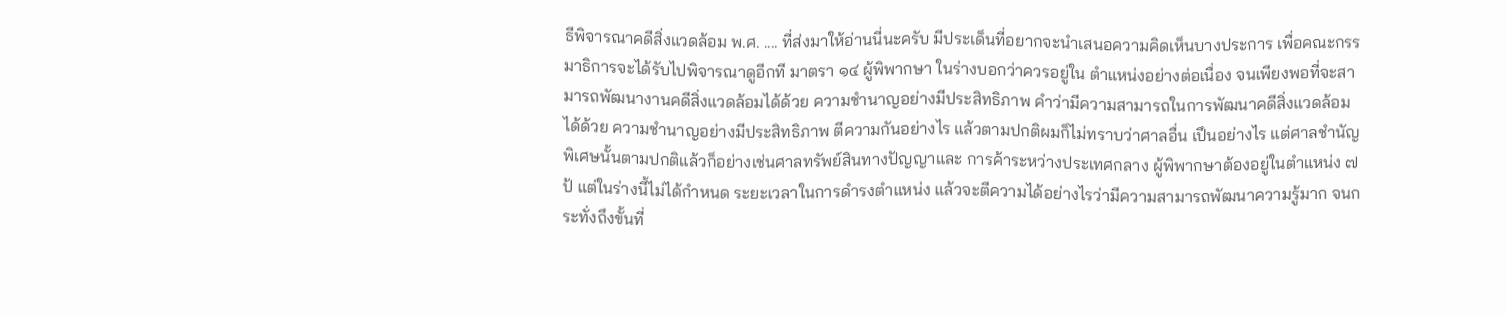ธีพิจารณาคดีสิ่งแวดล้อม พ.ศ. .... ที่ส่งมาให้อ่านนี่นะครับ มีประเด็นที่อยากจะนําเสนอความคิดเห็นบางประการ เพื่อคณะกรรมาธิการจะได้รับไปพิจารณาดูอีกที มาตรา ๑๔ ผู้พิพากษา ในร่างบอกว่าควรอยู่ใน ตําแหน่งอย่างต่อเนื่อง จนเพียงพอที่จะสามารถพัฒนางานคดีสิ่งแวดล้อมได้ด้วย ความชํานาญอย่างมีประสิทธิภาพ คําว่ามีความสามารถในการพัฒนาคดีสิ่งแวดล้อมได้ด้วย ความชํานาญอย่างมีประสิทธิภาพ ตีความกันอย่างไร แล้วตามปกติผมก็ไม่ทราบว่าศาลอื่น เปึนอย่างไร แต่ศาลชํานัญพิเศษนั้นตามปกติแล้วก็อย่างเช่นศาลทรัพย์สินทางปัญญาและ การค้าระหว่างประเทศกลาง ผู้พิพากษาต้องอยู่ในตําแหน่ง ๗ ป้ แต่ในร่างนี้ไม่ได้กําหนด ระยะเวลาในการดํารงตําแหน่ง แล้วจะตีความได้อย่างไรว่ามีความสามารถพัฒนาความรู้มาก จนกระทั่งถึงขั้นที่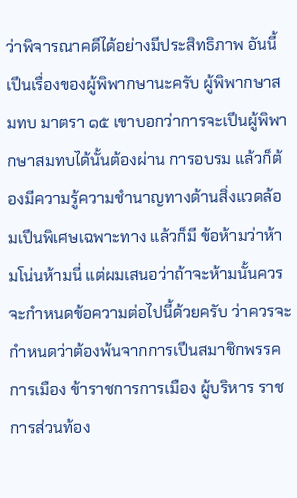ว่าพิจารณาคดีได้อย่างมีประสิทธิภาพ อันนี้เปึนเรื่องของผู้พิพากษานะครับ ผู้พิพากษาสมทบ มาตรา ๑๕ เขาบอกว่าการจะเปึนผู้พิพากษาสมทบได้นั้นต้องผ่าน การอบรม แล้วก็ต้องมีความรู้ความชํานาญทางด้านสิ่งแวดล้อมเปึนพิเศษเฉพาะทาง แล้วก็มี ข้อห้ามว่าห้ามโน่นห้ามนี่ แต่ผมเสนอว่าถ้าจะห้ามนั้นควรจะกําหนดข้อความต่อไปนี้ด้วยครับ ว่าควรจะกําหนดว่าต้องพ้นจากการเปึนสมาชิกพรรคการเมือง ข้าราชการการเมือง ผู้บริหาร ราชการส่วนท้อง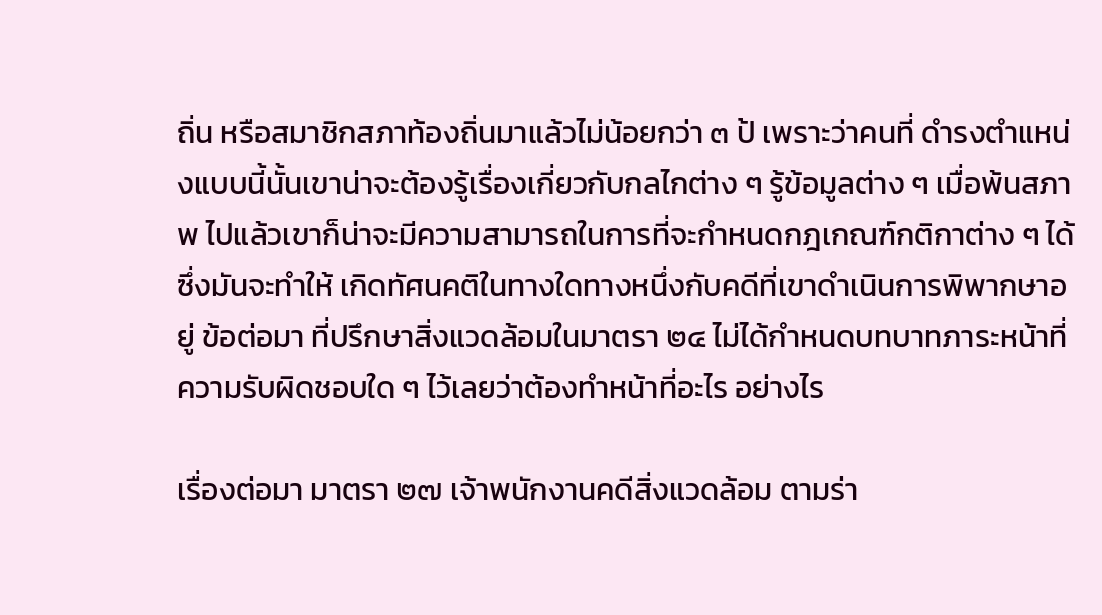ถิ่น หรือสมาชิกสภาท้องถิ่นมาแล้วไม่น้อยกว่า ๓ ป้ เพราะว่าคนที่ ดํารงตําแหน่งแบบนี้นั้นเขาน่าจะต้องรู้เรื่องเกี่ยวกับกลไกต่าง ๆ รู้ข้อมูลต่าง ๆ เมื่อพ้นสภาพ ไปแล้วเขาก็น่าจะมีความสามารถในการที่จะกําหนดกฎเกณฑ์กติกาต่าง ๆ ได้ ซึ่งมันจะทําให้ เกิดทัศนคติในทางใดทางหนึ่งกับคดีที่เขาดําเนินการพิพากษาอยู่ ข้อต่อมา ที่ปรึกษาสิ่งแวดล้อมในมาตรา ๒๔ ไม่ได้กําหนดบทบาทภาระหน้าที่ความรับผิดชอบใด ๆ ไว้เลยว่าต้องทําหน้าที่อะไร อย่างไร

เรื่องต่อมา มาตรา ๒๗ เจ้าพนักงานคดีสิ่งแวดล้อม ตามร่า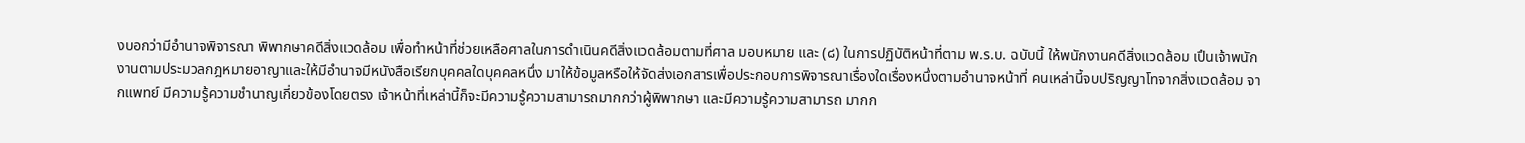งบอกว่ามีอํานาจพิจารณา พิพากษาคดีสิ่งแวดล้อม เพื่อทําหน้าที่ช่วยเหลือศาลในการดําเนินคดีสิ่งแวดล้อมตามที่ศาล มอบหมาย และ (๘) ในการปฏิบัติหน้าที่ตาม พ.ร.บ. ฉบับนี้ ให้พนักงานคดีสิ่งแวดล้อม เปึนเจ้าพนักงานตามประมวลกฎหมายอาญาและให้มีอํานาจมีหนังสือเรียกบุคคลใดบุคคลหนึ่ง มาให้ข้อมูลหรือให้จัดส่งเอกสารเพื่อประกอบการพิจารณาเรื่องใดเรื่องหนึ่งตามอํานาจหน้าที่ คนเหล่านี้จบปริญญาโทจากสิ่งแวดล้อม จากแพทย์ มีความรู้ความชํานาญเกี่ยวข้องโดยตรง เจ้าหน้าที่เหล่านี้ก็จะมีความรู้ความสามารถมากกว่าผู้พิพากษา และมีความรู้ความสามารถ มากก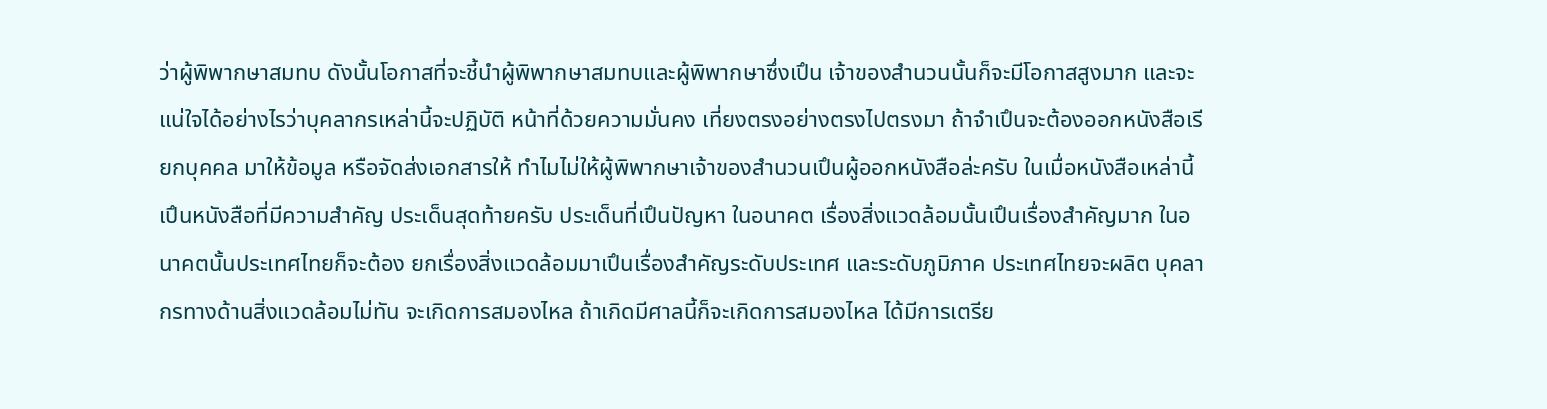ว่าผู้พิพากษาสมทบ ดังนั้นโอกาสที่จะชี้นําผู้พิพากษาสมทบและผู้พิพากษาซึ่งเปึน เจ้าของสํานวนนั้นก็จะมีโอกาสสูงมาก และจะแน่ใจได้อย่างไรว่าบุคลากรเหล่านี้จะปฏิบัติ หน้าที่ด้วยความมั่นคง เที่ยงตรงอย่างตรงไปตรงมา ถ้าจําเปึนจะต้องออกหนังสือเรียกบุคคล มาให้ข้อมูล หรือจัดส่งเอกสารให้ ทําไมไม่ให้ผู้พิพากษาเจ้าของสํานวนเปึนผู้ออกหนังสือล่ะครับ ในเมื่อหนังสือเหล่านี้เปึนหนังสือที่มีความสําคัญ ประเด็นสุดท้ายครับ ประเด็นที่เปึนปัญหา ในอนาคต เรื่องสิ่งแวดล้อมนั้นเปึนเรื่องสําคัญมาก ในอนาคตนั้นประเทศไทยก็จะต้อง ยกเรื่องสิ่งแวดล้อมมาเปึนเรื่องสําคัญระดับประเทศ และระดับภูมิภาค ประเทศไทยจะผลิต บุคลากรทางด้านสิ่งแวดล้อมไม่ทัน จะเกิดการสมองไหล ถ้าเกิดมีศาลนี้ก็จะเกิดการสมองไหล ได้มีการเตรีย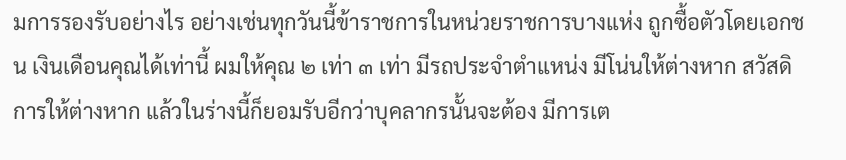มการรองรับอย่างไร อย่างเช่นทุกวันนี้ข้าราชการในหน่วยราชการบางแห่ง ถูกซื้อตัวโดยเอกชน เงินเดือนคุณได้เท่านี้ ผมให้คุณ ๒ เท่า ๓ เท่า มีรถประจําตําแหน่ง มีโน่นให้ต่างหาก สวัสดิการให้ต่างหาก แล้วในร่างนี้ก็ยอมรับอีกว่าบุคลากรนั้นจะต้อง มีการเต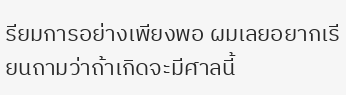รียมการอย่างเพียงพอ ผมเลยอยากเรียนถามว่าถ้าเกิดจะมีศาลนี้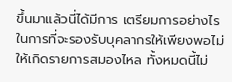ขึ้นมาแล้วนี่ได้มีการ เตรียมการอย่างไรในการที่จะรองรับบุคลากรให้เพียงพอไม่ให้เกิดรายการสมองไหล ทั้งหมดนี้ไม่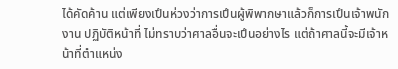ได้คัดค้าน แต่เพียงเปึนห่วงว่าการเปึนผู้พิพากษาแล้วก็การเปึนเจ้าพนักงาน ปฏิบัติหน้าที่ ไม่ทราบว่าศาลอื่นจะเปึนอย่างไร แต่ถ้าศาลนี้จะมีเจ้าหน้าที่ตําแหน่ง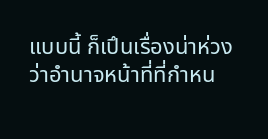แบบนี้ ก็เปึนเรื่องน่าห่วงว่าอํานาจหน้าที่ที่กําหน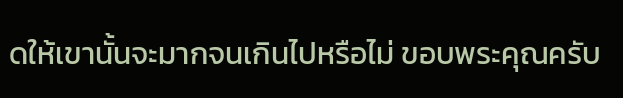ดให้เขานั้นจะมากจนเกินไปหรือไม่ ขอบพระคุณครับ